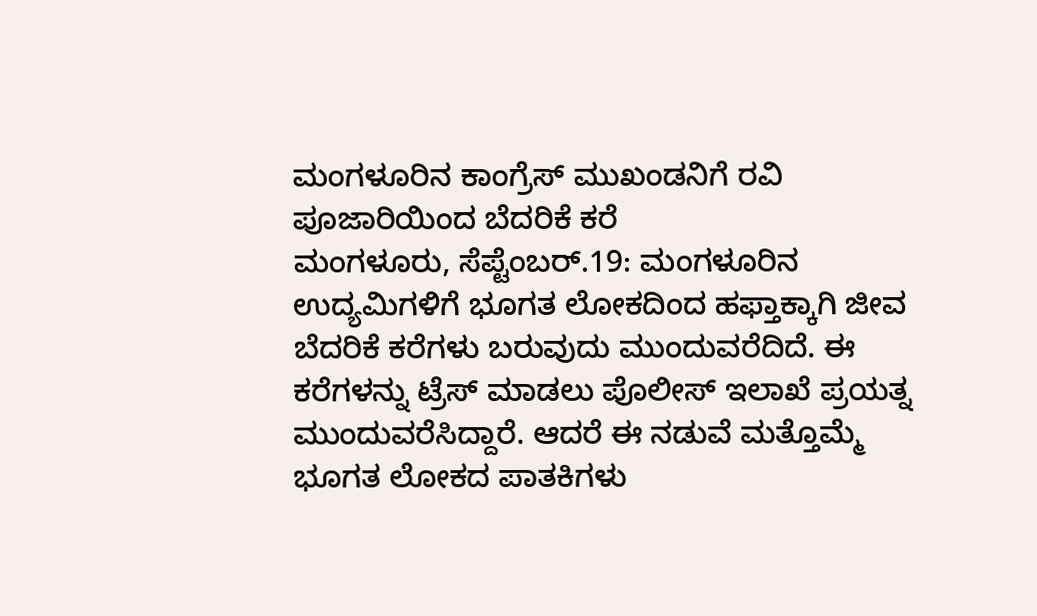ಮಂಗಳೂರಿನ ಕಾಂಗ್ರೆಸ್ ಮುಖಂಡನಿಗೆ ರವಿ ಪೂಜಾರಿಯಿಂದ ಬೆದರಿಕೆ ಕರೆ
ಮಂಗಳೂರು, ಸೆಪ್ಟೆಂಬರ್.19: ಮಂಗಳೂರಿನ ಉದ್ಯಮಿಗಳಿಗೆ ಭೂಗತ ಲೋಕದಿಂದ ಹಫ್ತಾಕ್ಕಾಗಿ ಜೀವ ಬೆದರಿಕೆ ಕರೆಗಳು ಬರುವುದು ಮುಂದುವರೆದಿದೆ. ಈ ಕರೆಗಳನ್ನು ಟ್ರೆಸ್ ಮಾಡಲು ಪೊಲೀಸ್ ಇಲಾಖೆ ಪ್ರಯತ್ನ ಮುಂದುವರೆಸಿದ್ದಾರೆ. ಆದರೆ ಈ ನಡುವೆ ಮತ್ತೊಮ್ಮೆ ಭೂಗತ ಲೋಕದ ಪಾತಕಿಗಳು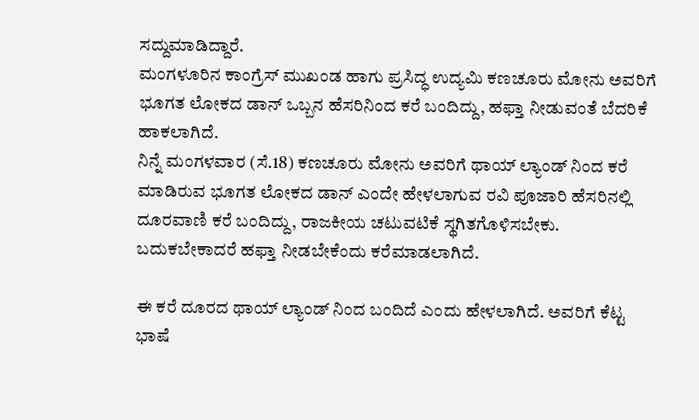ಸದ್ದುಮಾಡಿದ್ದಾರೆ.
ಮಂಗಳೂರಿನ ಕಾಂಗ್ರೆಸ್ ಮುಖಂಡ ಹಾಗು ಪ್ರಸಿದ್ಧ ಉದ್ಯಮಿ ಕಣಚೂರು ಮೋನು ಅವರಿಗೆ ಭೂಗತ ಲೋಕದ ಡಾನ್ ಒಬ್ಬನ ಹೆಸರಿನಿಂದ ಕರೆ ಬಂದಿದ್ದು, ಹಫ್ತಾ ನೀಡುವಂತೆ ಬೆದರಿಕೆ ಹಾಕಲಾಗಿದೆ.
ನಿನ್ನೆ ಮಂಗಳವಾರ (ಸೆ.18) ಕಣಚೂರು ಮೋನು ಅವರಿಗೆ ಥಾಯ್ ಲ್ಯಾಂಡ್ ನಿಂದ ಕರೆ ಮಾಡಿರುವ ಭೂಗತ ಲೋಕದ ಡಾನ್ ಎಂದೇ ಹೇಳಲಾಗುವ ರವಿ ಪೂಜಾರಿ ಹೆಸರಿನಲ್ಲಿ ದೂರವಾಣಿ ಕರೆ ಬಂದಿದ್ದು, ರಾಜಕೀಯ ಚಟುವಟಿಕೆ ಸ್ಥಗಿತಗೊಳಿಸಬೇಕು. ಬದುಕಬೇಕಾದರೆ ಹಫ್ತಾ ನೀಡಬೇಕೆಂದು ಕರೆಮಾಡಲಾಗಿದೆ.

ಈ ಕರೆ ದೂರದ ಥಾಯ್ ಲ್ಯಾಂಡ್ ನಿಂದ ಬಂದಿದೆ ಎಂದು ಹೇಳಲಾಗಿದೆ. ಅವರಿಗೆ ಕೆಟ್ಟ ಭಾಷೆ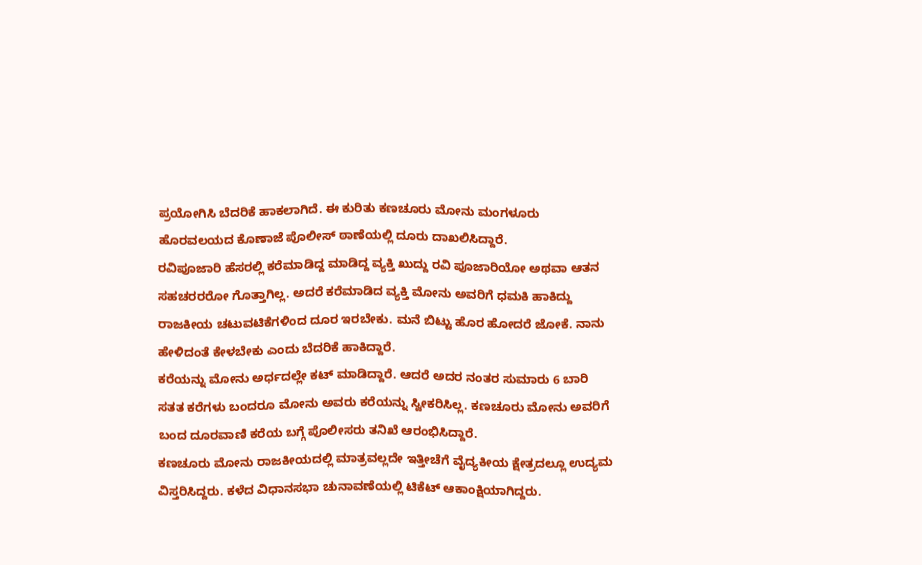ಪ್ರಯೋಗಿಸಿ ಬೆದರಿಕೆ ಹಾಕಲಾಗಿದೆ. ಈ ಕುರಿತು ಕಣಚೂರು ಮೋನು ಮಂಗಳೂರು ಹೊರವಲಯದ ಕೊಣಾಜೆ ಪೊಲೀಸ್ ಠಾಣೆಯಲ್ಲಿ ದೂರು ದಾಖಲಿಸಿದ್ದಾರೆ.
ರವಿಪೂಜಾರಿ ಹೆಸರಲ್ಲಿ ಕರೆಮಾಡಿದ್ದ ಮಾಡಿದ್ದ ವ್ಯಕ್ತಿ ಖುದ್ದು ರವಿ ಪೂಜಾರಿಯೋ ಅಥವಾ ಆತನ ಸಹಚರರರೋ ಗೊತ್ತಾಗಿಲ್ಲ. ಅದರೆ ಕರೆಮಾಡಿದ ವ್ಯಕ್ತಿ ಮೋನು ಅವರಿಗೆ ಧಮಕಿ ಹಾಕಿದ್ದು ರಾಜಕೀಯ ಚಟುವಟಿಕೆಗಳಿಂದ ದೂರ ಇರಬೇಕು. ಮನೆ ಬಿಟ್ಟು ಹೊರ ಹೋದರೆ ಜೋಕೆ. ನಾನು ಹೇಳಿದಂತೆ ಕೇಳಬೇಕು ಎಂದು ಬೆದರಿಕೆ ಹಾಕಿದ್ದಾರೆ.
ಕರೆಯನ್ನು ಮೋನು ಅರ್ಧದಲ್ಲೇ ಕಟ್ ಮಾಡಿದ್ದಾರೆ. ಆದರೆ ಅದರ ನಂತರ ಸುಮಾರು 6 ಬಾರಿ ಸತತ ಕರೆಗಳು ಬಂದರೂ ಮೋನು ಅವರು ಕರೆಯನ್ನು ಸ್ವೀಕರಿಸಿಲ್ಲ. ಕಣಚೂರು ಮೋನು ಅವರಿಗೆ ಬಂದ ದೂರವಾಣಿ ಕರೆಯ ಬಗ್ಗೆ ಪೊಲೀಸರು ತನಿಖೆ ಆರಂಭಿಸಿದ್ದಾರೆ.
ಕಣಚೂರು ಮೋನು ರಾಜಕೀಯದಲ್ಲಿ ಮಾತ್ರವಲ್ಲದೇ ಇತ್ತೀಚೆಗೆ ವೈದ್ಯಕೀಯ ಕ್ಷೇತ್ರದಲ್ಲೂ ಉದ್ಯಮ ವಿಸ್ತರಿಸಿದ್ದರು. ಕಳೆದ ವಿಧಾನಸಭಾ ಚುನಾವಣೆಯಲ್ಲಿ ಟಿಕೆಟ್ ಆಕಾಂಕ್ಷಿಯಾಗಿದ್ದರು.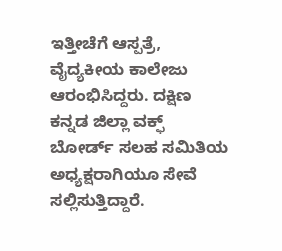ಇತ್ತೀಚೆಗೆ ಆಸ್ಪತ್ರೆ, ವೈದ್ಯಕೀಯ ಕಾಲೇಜು ಆರಂಭಿಸಿದ್ದರು. ದಕ್ಷಿಣ ಕನ್ನಡ ಜಿಲ್ಲಾ ವಕ್ಫ್ ಬೋರ್ಡ್ ಸಲಹ ಸಮಿತಿಯ ಅಧ್ಯಕ್ಷರಾಗಿಯೂ ಸೇವೆ ಸಲ್ಲಿಸುತ್ತಿದ್ದಾರೆ.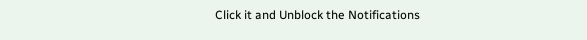Click it and Unblock the Notifications